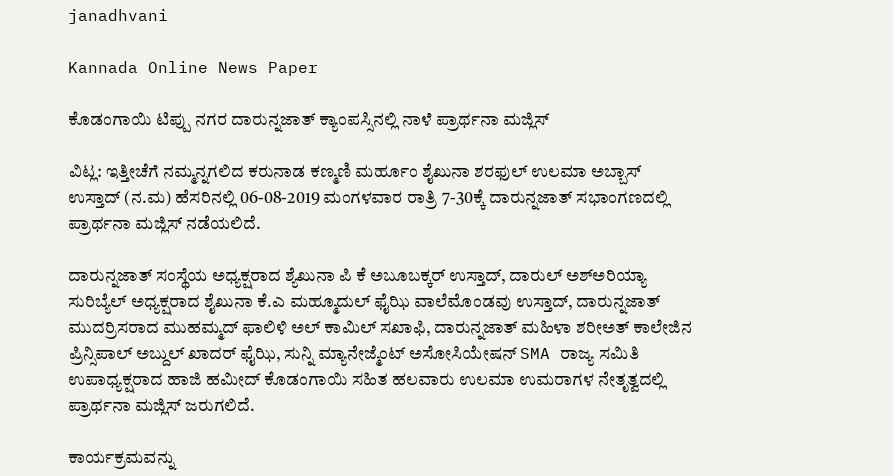janadhvani

Kannada Online News Paper

ಕೊಡಂಗಾಯಿ ಟಿಪ್ಪು ನಗರ ದಾರುನ್ನಜಾತ್ ಕ್ಯಾಂಪಸ್ಸಿನಲ್ಲಿ ನಾಳೆ ಪ್ರಾರ್ಥನಾ ಮಜ್ಲಿಸ್

ವಿಟ್ಲ: ಇತ್ತೀಚೆಗೆ ನಮ್ಮನ್ನಗಲಿದ ಕರುನಾಡ ಕಣ್ಮಣಿ ಮರ್ಹೂಂ ಶೈಖುನಾ ಶರಫುಲ್ ಉಲಮಾ ಅಬ್ಬಾಸ್ ಉಸ್ತಾದ್ (ನ.ಮ) ಹೆಸರಿನಲ್ಲಿ 06-08-2019 ಮಂಗಳವಾರ ರಾತ್ರಿ 7-30ಕ್ಕೆ ದಾರುನ್ನಜಾತ್ ಸಭಾಂಗಣದಲ್ಲಿ ಪ್ರಾರ್ಥನಾ ಮಜ್ಲಿಸ್ ನಡೆಯಲಿದೆ.

ದಾರುನ್ನಜಾತ್ ಸಂಸ್ಥೆಯ ಅಧ್ಯಕ್ಷರಾದ ಶ್ಯೆಖುನಾ ಪಿ ಕೆ ಅಬೂಬಕ್ಕರ್ ಉಸ್ತಾದ್, ದಾರುಲ್ ಅಶ್ಅರಿಯ್ಯಾ ಸುರಿಬ್ಯೆಲ್ ಅಧ್ಯಕ್ಷರಾದ ಶೈಖುನಾ ಕೆ.ಎ ಮಹ್ಮೂದುಲ್ ಫೈಝಿ ವಾಲೆಮೊಂಡವು ಉಸ್ತಾದ್, ದಾರುನ್ನಜಾತ್ ಮುದರ್ರಿಸರಾದ ಮುಹಮ್ಮದ್ ಫಾಲಿಳಿ ಅಲ್ ಕಾಮಿಲ್ ಸಖಾಫಿ, ದಾರುನ್ನಜಾತ್ ಮಹಿಳಾ ಶರೀಅತ್ ಕಾಲೇಜಿನ ಪ್ರಿನ್ಸಿಪಾಲ್ ಅಬ್ದುಲ್ ಖಾದರ್ ಫೈಝಿ, ಸುನ್ನಿ ಮ್ಯಾನೇಜ್ಮೆಂಟ್ ಅಸೋಸಿಯೇಷನ್ SMA ರಾಜ್ಯ ಸಮಿತಿ ಉಪಾಧ್ಯಕ್ಷರಾದ ಹಾಜಿ ಹಮೀದ್ ಕೊಡಂಗಾಯಿ ಸಹಿತ ಹಲವಾರು ಉಲಮಾ ಉಮರಾಗಳ ನೇತೃತ್ವದಲ್ಲಿ ಪ್ರಾರ್ಥನಾ ಮಜ್ಲಿಸ್ ಜರುಗಲಿದೆ.

ಕಾರ್ಯಕ್ರಮವನ್ನು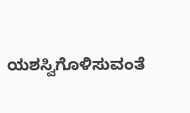ಯಶಸ್ವಿಗೊಳಿಸುವಂತೆ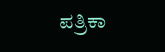ಪತ್ರಿಕಾ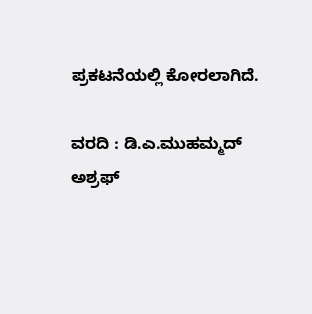ಪ್ರಕಟನೆಯಲ್ಲಿ ಕೋರಲಾಗಿದೆ.

ವರದಿ : ಡಿ.ಎ.ಮುಹಮ್ಮದ್ ಅಶ್ರಫ್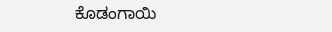ಕೊಡಂಗಾಯಿ